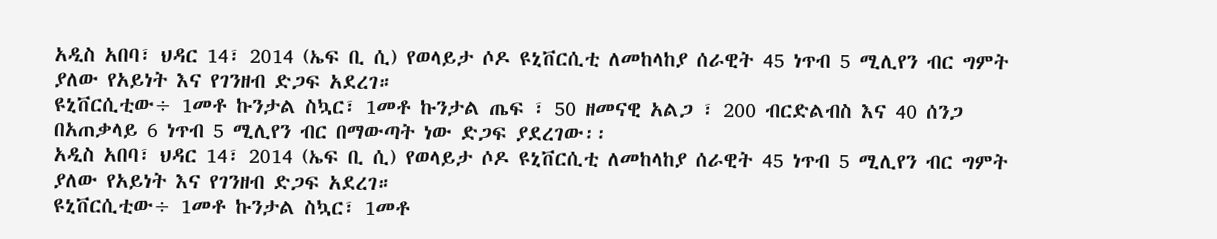አዲስ አበባ፣ ህዳር 14፣ 2014 (ኤፍ ቢ ሲ) የወላይታ ሶዶ ዩኒቨርሲቲ ለመከላከያ ሰራዊት 45 ነጥብ 5 ሚሊየን ብር ግምት ያለው የአይነት እና የገንዘብ ድጋፍ አደረገ።
ዩኒቨርሲቲው÷ 1መቶ ኩንታል ስኳር፣ 1መቶ ኩንታል ጤፍ ፣ 50 ዘመናዊ አልጋ ፣ 200 ብርድልብስ እና 40 ሰንጋ በአጠቃላይ 6 ነጥብ 5 ሚሊየን ብር በማውጣት ነው ድጋፍ ያደረገው፡፡
አዲስ አበባ፣ ህዳር 14፣ 2014 (ኤፍ ቢ ሲ) የወላይታ ሶዶ ዩኒቨርሲቲ ለመከላከያ ሰራዊት 45 ነጥብ 5 ሚሊየን ብር ግምት ያለው የአይነት እና የገንዘብ ድጋፍ አደረገ።
ዩኒቨርሲቲው÷ 1መቶ ኩንታል ስኳር፣ 1መቶ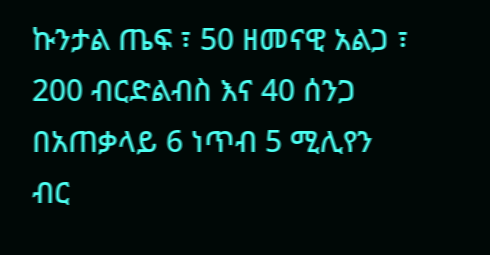ኩንታል ጤፍ ፣ 50 ዘመናዊ አልጋ ፣ 200 ብርድልብስ እና 40 ሰንጋ በአጠቃላይ 6 ነጥብ 5 ሚሊየን ብር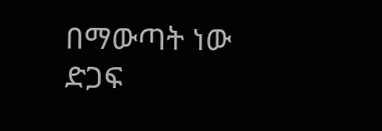በማውጣት ነው ድጋፍ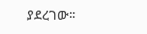ያደረገው፡፡